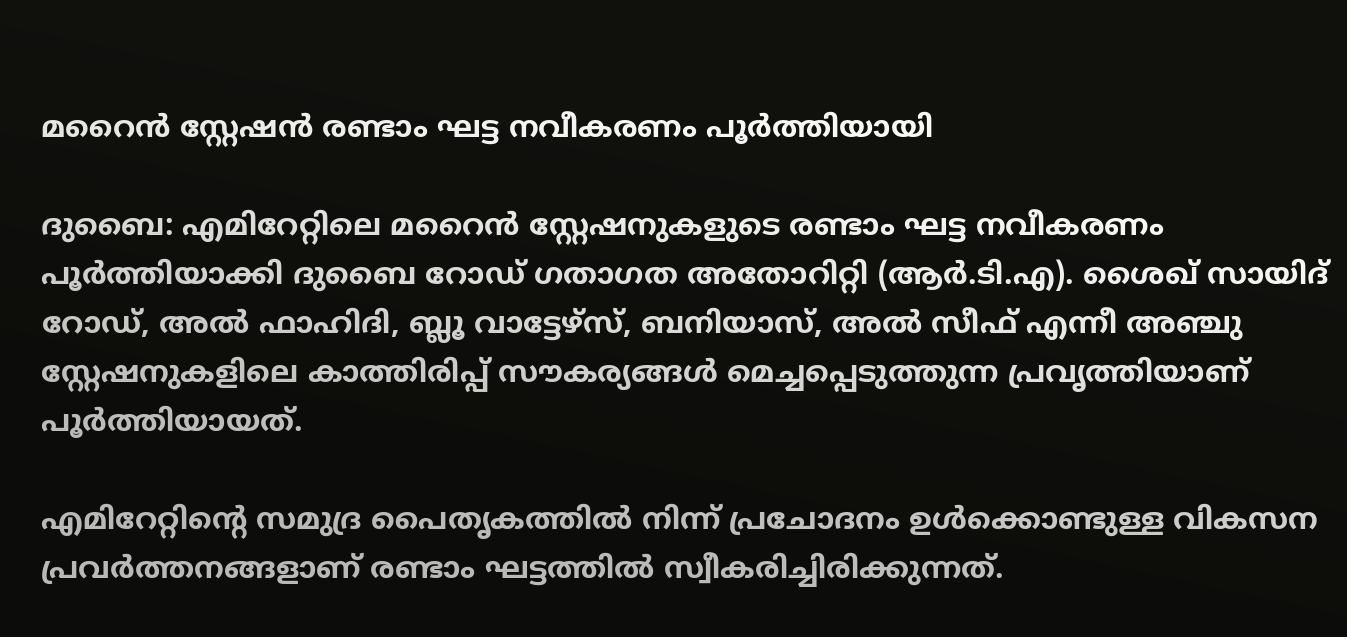മറൈൻ സ്റ്റേഷൻ രണ്ടാം ഘട്ട നവീകരണം പൂർത്തിയായി

ദുബൈ: എമിറേറ്റിലെ മറൈൻ സ്റ്റേഷനുകളുടെ രണ്ടാം ഘട്ട നവീകരണം പൂർത്തിയാക്കി ദുബൈ റോഡ് ഗതാഗത അതോറിറ്റി (ആർ.ടി.എ). ശൈഖ് സായിദ് റോഡ്, അൽ ഫാഹിദി, ബ്ലൂ വാട്ടേഴ്സ്, ബനിയാസ്, അൽ സീഫ് എന്നീ അഞ്ചു സ്റ്റേഷനുകളിലെ കാത്തിരിപ്പ് സൗകര്യങ്ങൾ മെച്ചപ്പെടുത്തുന്ന പ്രവൃത്തിയാണ് പൂർത്തിയായത്.

എമിറേറ്റിന്‍റെ സമുദ്ര പൈതൃകത്തിൽ നിന്ന് പ്രചോദനം ഉൾക്കൊണ്ടുള്ള വികസന പ്രവർത്തനങ്ങളാണ് രണ്ടാം ഘട്ടത്തിൽ സ്വീകരിച്ചിരിക്കുന്നത്.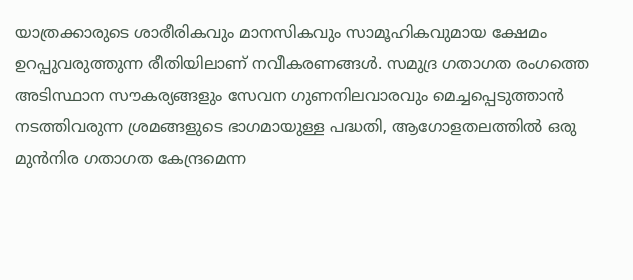യാത്രക്കാരുടെ ശാരീരികവും മാനസികവും സാമൂഹികവുമായ ക്ഷേമം ഉറപ്പുവരുത്തുന്ന രീതിയിലാണ് നവീകരണങ്ങൾ. സമുദ്ര ഗതാഗത രംഗത്തെ അടിസ്ഥാന സൗകര്യങ്ങളും സേവന ഗുണനിലവാരവും മെച്ചപ്പെടുത്താൻ നടത്തിവരുന്ന ശ്രമങ്ങളുടെ ഭാഗമായുള്ള പദ്ധതി, ആഗോളതലത്തിൽ ഒരു മുൻനിര ഗതാഗത കേന്ദ്രമെന്ന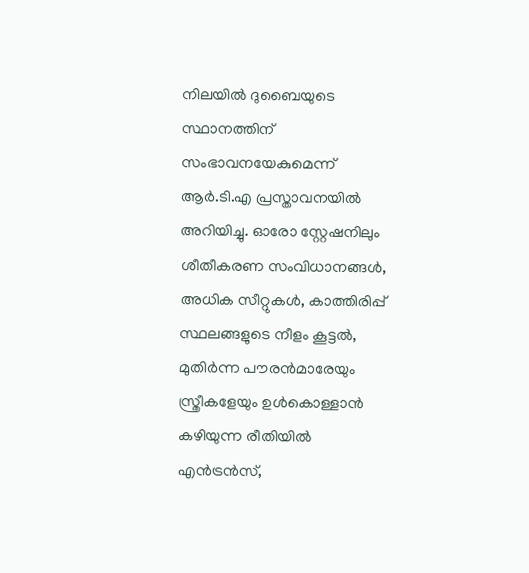നിലയിൽ ദുബൈയുടെ സ്ഥാനത്തിന് സംഭാവനയേകുമെന്ന് ആർ.ടി.എ പ്രസ്താവനയിൽ അറിയിച്ചു. ഓരോ സ്റ്റേഷനിലും ശീതീകരണ സംവിധാനങ്ങൾ, അധിക സീറ്റുകൾ, കാത്തിരിപ്പ് സ്ഥലങ്ങളുടെ നീളം കൂട്ടൽ, മുതിർന്ന പൗരൻമാരേയും സ്ത്രീകളേയും ഉൾകൊള്ളാൻ കഴിയുന്ന രീതിയിൽ എൻട്രൻസ്,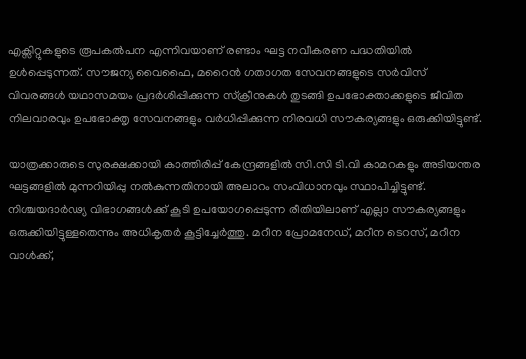എക്സിറ്റുകളുടെ രൂപകൽപന എന്നിവയാണ് രണ്ടാം ഘട്ട നവീകരണ പദ്ധതിയിൽ ഉൾപ്പെടുന്നത്. സൗജന്യ വൈഫൈ, മറൈൻ ഗതാഗത സേവനങ്ങളുടെ സർവിസ് വിവരങ്ങൾ യഥാസമയം പ്രദർശിപ്പിക്കുന്ന സ്ക്രീനുകൾ തുടങ്ങി ഉപഭോക്താക്കളുടെ ജീവിത നിലവാരവും ഉപഭോക്തൃ സേവനങ്ങളും വർധിപ്പിക്കുന്ന നിരവധി സൗകര്യങ്ങളും ഒരുക്കിയിട്ടുണ്ട്.

യാത്രക്കാരുടെ സുരക്ഷക്കായി കാത്തിരിപ്പ് കേന്ദ്രങ്ങളിൽ സി.സി ടി.വി കാമറകളും അടിയന്തര ഘട്ടങ്ങളിൽ മുന്നറിയിപ്പു നൽകുന്നതിനായി അലാറം സംവിധാനവും സ്ഥാപിച്ചിട്ടുണ്ട്. നിശ്ചയദാർഢ്യ വിഭാഗങ്ങൾക്ക് കൂടി ഉപയോഗപ്പെടുന്ന രീതിയിലാണ് എല്ലാ സൗകര്യങ്ങളും ഒരുക്കിയിട്ടുള്ളതെന്നും അധികൃതർ കൂട്ടിച്ചേർത്തു. മറീന പ്രോമനേഡ്, മറീന ടെറസ്, മറീന വാൾക്ക്,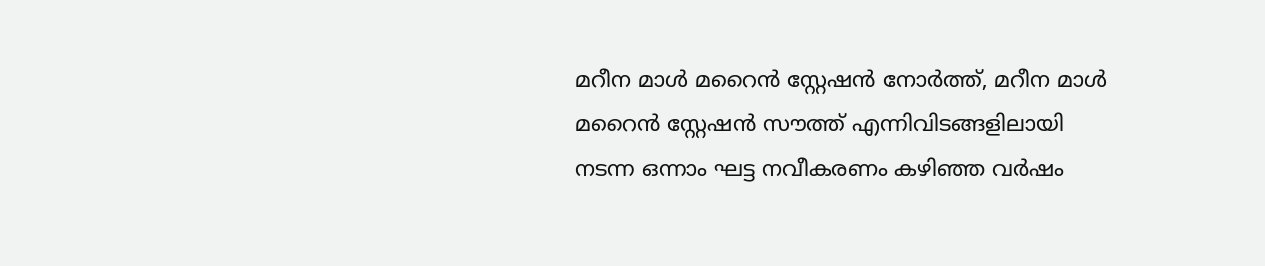മറീന മാൾ മറൈൻ സ്റ്റേഷൻ നോർത്ത്, മറീന മാൾ മറൈൻ സ്റ്റേഷൻ സൗത്ത് എന്നിവിടങ്ങളിലായി നടന്ന ഒന്നാം ഘട്ട നവീകരണം കഴിഞ്ഞ വർഷം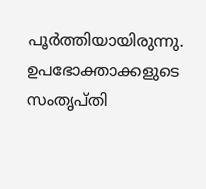പൂർത്തിയായിരുന്നു. ഉപഭോക്താക്കളുടെ സംതൃപ്തി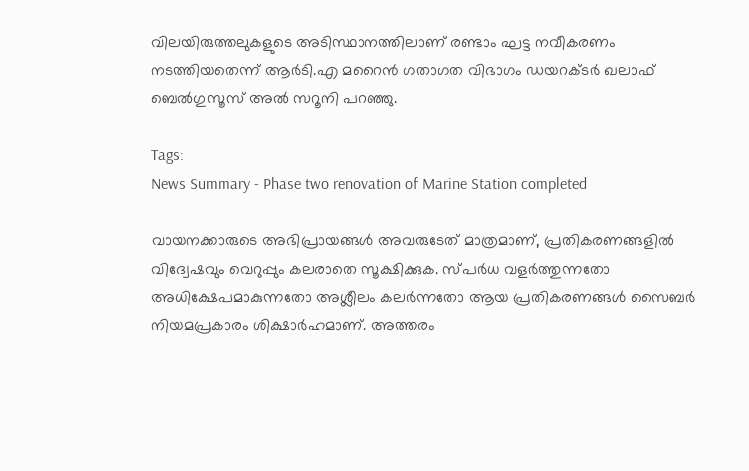വിലയിരുത്തലുകളുടെ അടിസ്ഥാനത്തിലാണ് രണ്ടാം ഘട്ട നവീകരണം നടത്തിയതെന്ന് ആർടി.എ മറൈൻ ഗതാഗത വിഭാഗം ഡയറക്ടർ ഖലാഫ് ബെൽഗുസൂസ് അൽ സറൂനി പറഞ്ഞു.

Tags:
News Summary - Phase two renovation of Marine Station completed

വായനക്കാരുടെ അഭിപ്രായങ്ങള്‍ അവരുടേത് മാത്രമാണ്, പ്രതികരണങ്ങളിൽ വിദ്വേഷവും വെറുപ്പും കലരാതെ സൂക്ഷിക്കുക. സ്പർധ വളർത്തുന്നതോ അധിക്ഷേപമാകുന്നതോ അശ്ലീലം കലർന്നതോ ആയ പ്രതികരണങ്ങൾ സൈബർ നിയമപ്രകാരം ശിക്ഷാർഹമാണ്. അത്തരം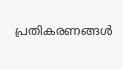പ്രതികരണങ്ങൾ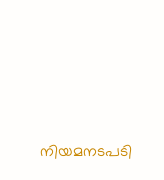നിയമനടപടി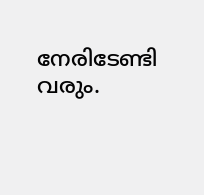നേരിടേണ്ടി വരും.